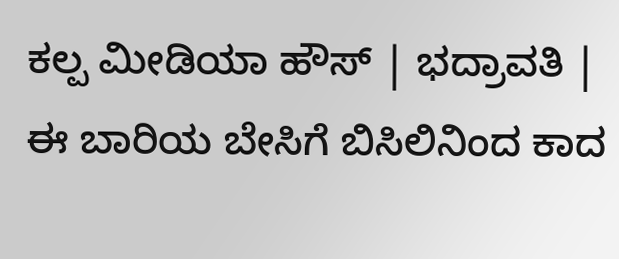ಕಲ್ಪ ಮೀಡಿಯಾ ಹೌಸ್ | ಭದ್ರಾವತಿ |
ಈ ಬಾರಿಯ ಬೇಸಿಗೆ ಬಿಸಿಲಿನಿಂದ ಕಾದ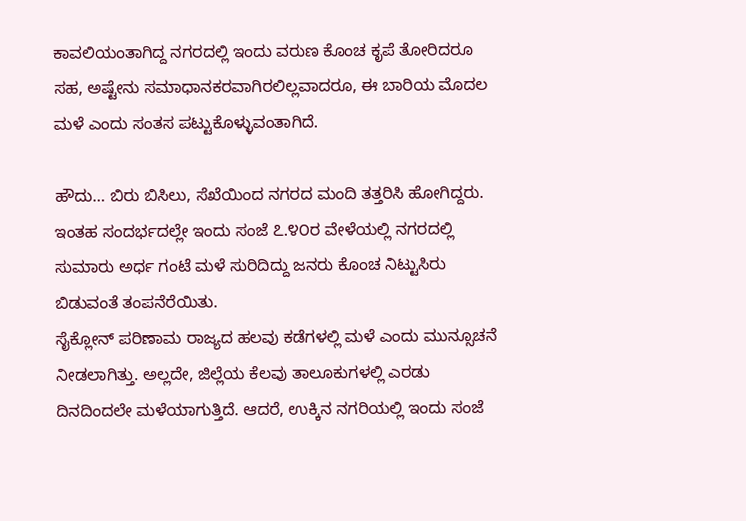ಕಾವಲಿಯಂತಾಗಿದ್ದ ನಗರದಲ್ಲಿ ಇಂದು ವರುಣ ಕೊಂಚ ಕೃಪೆ ತೋರಿದರೂ ಸಹ, ಅಷ್ಟೇನು ಸಮಾಧಾನಕರವಾಗಿರಲಿಲ್ಲವಾದರೂ, ಈ ಬಾರಿಯ ಮೊದಲ ಮಳೆ ಎಂದು ಸಂತಸ ಪಟ್ಟುಕೊಳ್ಳುವಂತಾಗಿದೆ.

ಹೌದು… ಬಿರು ಬಿಸಿಲು, ಸೆಖೆಯಿಂದ ನಗರದ ಮಂದಿ ತತ್ತರಿಸಿ ಹೋಗಿದ್ದರು. ಇಂತಹ ಸಂದರ್ಭದಲ್ಲೇ ಇಂದು ಸಂಜೆ ೭.೪೦ರ ವೇಳೆಯಲ್ಲಿ ನಗರದಲ್ಲಿ ಸುಮಾರು ಅರ್ಧ ಗಂಟೆ ಮಳೆ ಸುರಿದಿದ್ದು ಜನರು ಕೊಂಚ ನಿಟ್ಟುಸಿರು ಬಿಡುವಂತೆ ತಂಪನೆರೆಯಿತು.
ಸೈಕ್ಲೋನ್ ಪರಿಣಾಮ ರಾಜ್ಯದ ಹಲವು ಕಡೆಗಳಲ್ಲಿ ಮಳೆ ಎಂದು ಮುನ್ಸೂಚನೆ ನೀಡಲಾಗಿತ್ತು. ಅಲ್ಲದೇ, ಜಿಲ್ಲೆಯ ಕೆಲವು ತಾಲೂಕುಗಳಲ್ಲಿ ಎರಡು ದಿನದಿಂದಲೇ ಮಳೆಯಾಗುತ್ತಿದೆ. ಆದರೆ, ಉಕ್ಕಿನ ನಗರಿಯಲ್ಲಿ ಇಂದು ಸಂಜೆ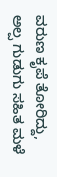ವರುಣ ಕೃಪೆ ತೋರಿದ್ದು, ಅಲ್ಪ ಗುಡುಗು ಸಹಿತ ಮಳೆ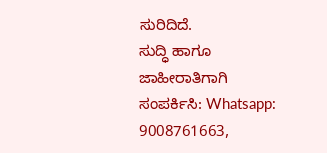ಸುರಿದಿದೆ.
ಸುದ್ಧಿ ಹಾಗೂ ಜಾಹೀರಾತಿಗಾಗಿ ಸಂಪರ್ಕಿಸಿ: Whatsapp: 9008761663,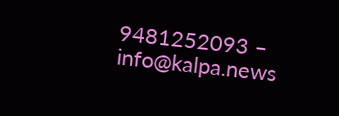9481252093 – info@kalpa.news